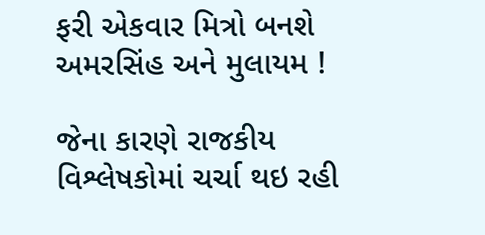ફરી એકવાર મિત્રો બનશે અમરસિંહ અને મુલાયમ !

જેના કારણે રાજકીય વિશ્લેષકોમાં ચર્ચા થઇ રહી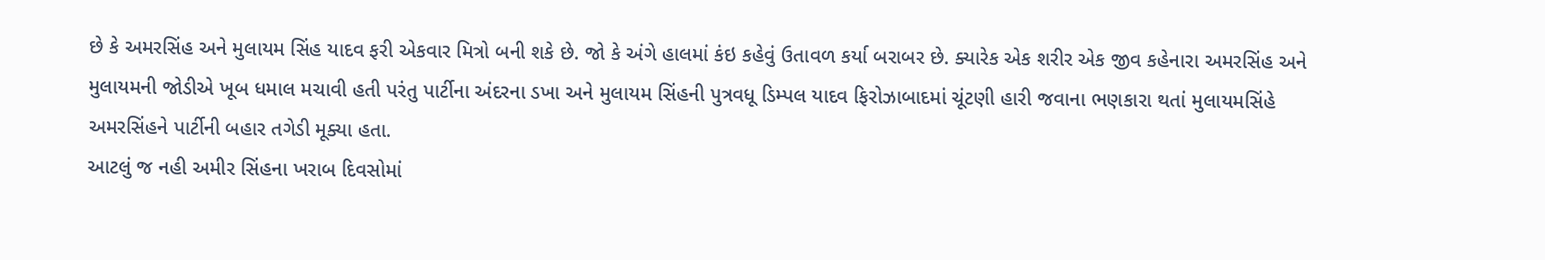છે કે અમરસિંહ અને મુલાયમ સિંહ યાદવ ફરી એકવાર મિત્રો બની શકે છે. જો કે અંગે હાલમાં કંઇ કહેવું ઉતાવળ કર્યા બરાબર છે. ક્યારેક એક શરીર એક જીવ કહેનારા અમરસિંહ અને મુલાયમની જોડીએ ખૂબ ધમાલ મચાવી હતી પરંતુ પાર્ટીના અંદરના ડખા અને મુલાયમ સિંહની પુત્રવધૂ ડિમ્પલ યાદવ ફિરોઝાબાદમાં ચૂંટણી હારી જવાના ભણકારા થતાં મુલાયમસિંહે અમરસિંહને પાર્ટીની બહાર તગેડી મૂક્યા હતા.
આટલું જ નહી અમીર સિંહના ખરાબ દિવસોમાં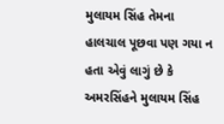મુલાયમ સિંહ તેમના હાલચાલ પૂછવા પણ ગયા ન હતા એવું લાગું છે કે અમરસિંહને મુલાયમ સિંહ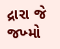દ્રારા જે જખ્મો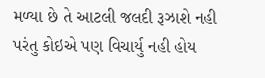મળ્યા છે તે આટલી જલદી રૂઝાશે નહી પરંતુ કોઇએ પણ વિચાર્યુ નહી હોય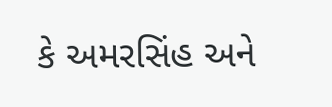કે અમરસિંહ અને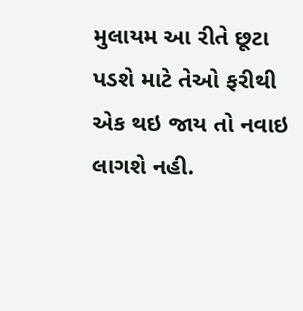મુલાયમ આ રીતે છૂટા પડશે માટે તેઓ ફરીથી એક થઇ જાય તો નવાઇ લાગશે નહી.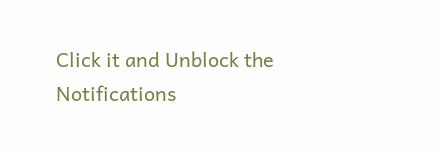Click it and Unblock the Notifications